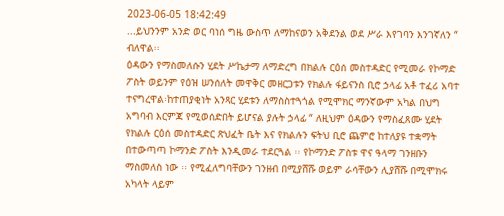2023-06-05 18:42:49
...ይህንንም አንድ ወር ባነሰ ግዜ ውስጥ ለማከናወን አቅደንል ወደ ሥራ እየገባን እንገኛለን “ ብለዋል፡፡
ዕዳውን የማስመለሱን ሂደት ሥኬታማ ለማድረግ በክልሉ ርዕሰ መስተዳድር የሚመራ የኮማድ ፖስት ወይንም የዕዝ ሠንሰለት መዋቅር መዘርጋቱን የክልሉ ፋይናንስ ቢሮ ኃላፊ አቶ ተፈሪ አባተ ተናግረዋል፡ከተጠያቂነት አንጻር ሂደቱን ለማስስተጓጎል የሚሞክር ማንኛውም አካል በህግ አግባብ እርምጃ የሚወሰድበት ይሆናል ያሉት ኃላፊ “ ለዚህም ዕዳውን የማስፈጸሙ ሂደት የክልሉ ርዕሰ መስተዳድር ጽህፈት ቤት እና የክልሉን ፍትህ ቢሮ ጨምሮ ከተለያዩ ተቋማት በተውጣጣ ኮማንድ ፖስት እንዲመራ ተደርጓል ፡፡ የኮማንድ ፖስቱ ዋና ዓላማ ገንዘቡን ማስመለስ ነው ፡፡ የሚፈለግባቸውን ገንዘብ በሚያሸሹ ወይም ራሳቸውን ሊያሸሹ በሚሞክሩ አካላት ላይም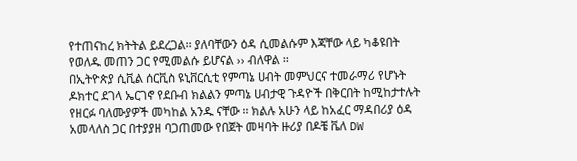የተጠናከረ ክትትል ይደረጋል፡፡ ያለባቸውን ዕዳ ሲመልሱም እጃቸው ላይ ካቆዩበት የወለዱ መጠን ጋር የሚመልሱ ይሆናል ›› ብለዋል ፡፡
በኢትዮጵያ ሲቪል ሰርቪስ ዩኒቨርሲቲ የምጣኔ ሀብት መምህርና ተመራማሪ የሆኑት ዶክተር ደገላ ኤርገኖ የደቡብ ክልልን ምጣኔ ሀብታዊ ጉዳዮች በቅርበት ከሚከታተሉት የዘርፉ ባለሙያዎች መካከል አንዱ ናቸው ፡፡ ክልሉ አሁን ላይ ከአፈር ማዳበሪያ ዕዳ አመላለስ ጋር በተያያዘ ባጋጠመው የበጀት መዛባት ዙሪያ በዶቼ ቬለ DW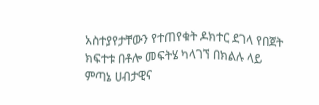አስተያየታቸውን የተጠየቁት ዶክተር ደገላ የበጀት ክፍተቱ በቶሎ መፍትሄ ካላገኘ በክልሉ ላይ ምጣኔ ሀብታዊና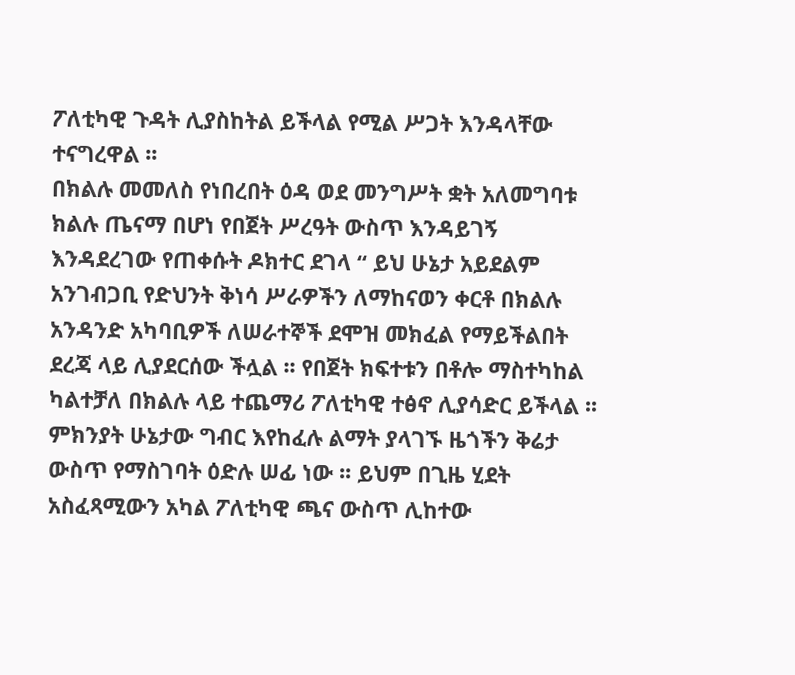ፖለቲካዊ ጉዳት ሊያስከትል ይችላል የሚል ሥጋት እንዳላቸው ተናግረዋል ፡፡
በክልሉ መመለስ የነበረበት ዕዳ ወደ መንግሥት ቋት አለመግባቱ ክልሉ ጤናማ በሆነ የበጀት ሥረዓት ውስጥ እንዳይገኝ እንዳደረገው የጠቀሱት ዶክተር ደገላ “ ይህ ሁኔታ አይደልም አንገብጋቢ የድህንት ቅነሳ ሥራዎችን ለማከናወን ቀርቶ በክልሉ አንዳንድ አካባቢዎች ለሠራተኞች ደሞዝ መክፈል የማይችልበት ደረጃ ላይ ሊያደርሰው ችሏል ፡፡ የበጀት ክፍተቱን በቶሎ ማስተካከል ካልተቻለ በክልሉ ላይ ተጨማሪ ፖለቲካዊ ተፅኖ ሊያሳድር ይችላል ፡፡ምክንያት ሁኔታው ግብር እየከፈሉ ልማት ያላገኙ ዜጎችን ቅሬታ ውስጥ የማስገባት ዕድሉ ሠፊ ነው ፡፡ ይህም በጊዜ ሂደት አስፈጻሚውን አካል ፖለቲካዊ ጫና ውስጥ ሊከተው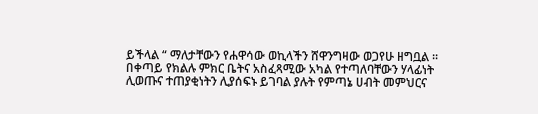ይችላል “ ማለታቸውን የሐዋሳው ወኪላችን ሸዋንግዛው ወጋየሁ ዘግቧል ፡፡
በቀጣይ የክልሉ ምክር ቤትና አስፈጻሚው አካል የተጣለባቸውን ሃላፊነት ሊወጡና ተጠያቂነትን ሊያሰፍኑ ይገባል ያሉት የምጣኔ ሀብት መምህርና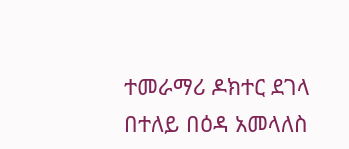ተመራማሪ ዶክተር ደገላ በተለይ በዕዳ አመላለስ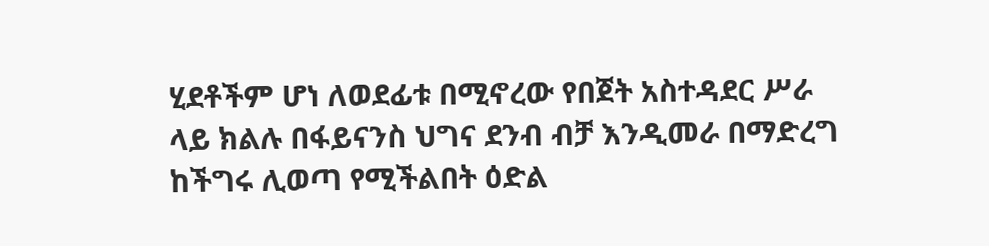ሂደቶችም ሆነ ለወደፊቱ በሚኖረው የበጀት አስተዳደር ሥራ ላይ ክልሉ በፋይናንስ ህግና ደንብ ብቻ እንዲመራ በማድረግ ከችግሩ ሊወጣ የሚችልበት ዕድል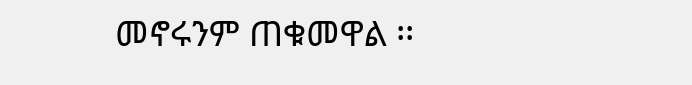መኖሩንም ጠቁመዋል ፡፡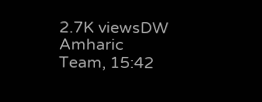2.7K viewsDW Amharic Team, 15:42